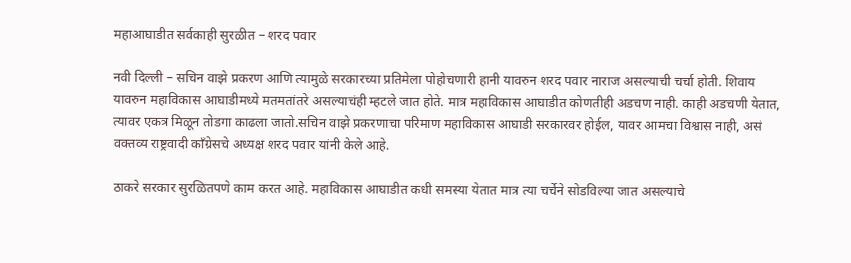महाआघाडीत सर्वकाही सुरळीत – शरद पवार

नवी दिल्ली – सचिन वाझे प्रकरण आणि त्यामुळे सरकारच्या प्रतिमेला पोहोचणारी हानी यावरुन शरद पवार नाराज असल्याची चर्चा होती. शिवाय यावरुन महाविकास आघाडीमध्ये मतमतांतरे असल्याचंही म्हटले जात होते. मात्र महाविकास आघाडीत कोणतीही अडचण नाही. काही अडचणी येतात, त्यावर एकत्र मिळून तोडगा काढला जातो.सचिन वाझे प्रकरणाचा परिमाण महाविकास आघाडी सरकारवर होईल, यावर आमचा विश्वास नाही, असं वक्तव्य राष्ट्रवादी काँग्रेसचे अध्यक्ष शरद पवार यांनी केले आहे.

ठाकरे सरकार सुरळितपणे काम करत आहे. महाविकास आघाडीत कधी समस्या येतात मात्र त्या चर्चेने सोडविल्या जात असल्याचे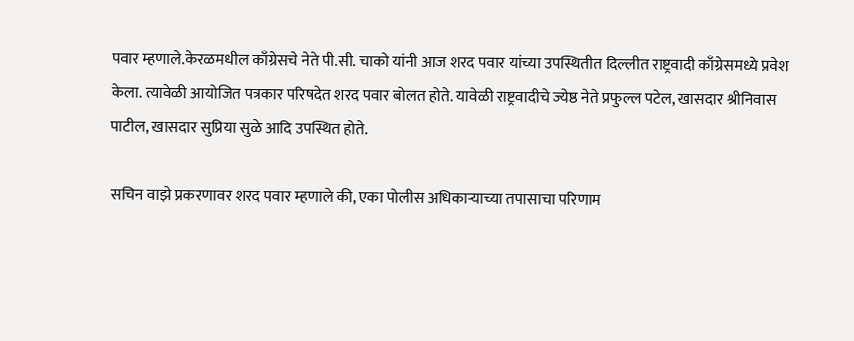पवार म्हणाले.केरळमधील काँग्रेसचे नेते पी.सी. चाको यांनी आज शरद पवार यांच्या उपस्थितीत दिल्लीत राष्ट्रवादी काँग्रेसमध्ये प्रवेश केला. त्यावेळी आयोजित पत्रकार परिषदेत शरद पवार बोलत होते. यावेळी राष्ट्रवादीचे ज्येष्ठ नेते प्रफुल्ल पटेल, खासदार श्रीनिवास पाटील, खासदार सुप्रिया सुळे आदि उपस्थित होते.

सचिन वाझे प्रकरणावर शरद पवार म्हणाले की, एका पोलीस अधिकाऱ्याच्या तपासाचा परिणाम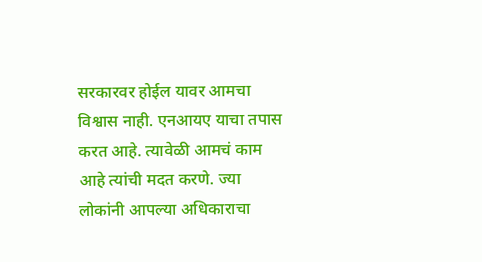सरकारवर होईल यावर आमचा विश्वास नाही. एनआयए याचा तपास करत आहे. त्यावेळी आमचं काम आहे त्यांची मदत करणे. ज्या लोकांनी आपल्या अधिकाराचा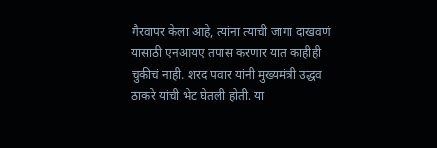गैरवापर केला आहे, त्यांना त्याची जागा दाखवणं यासाठी एनआयए तपास करणार यात काहीही चुकीचं नाही. शरद पवार यांनी मुख्यमंत्री उद्धव ठाकरे यांची भेट घेतली होती. या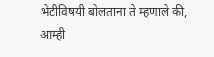भेटीविषयी बोलताना ते म्हणाले की, आम्ही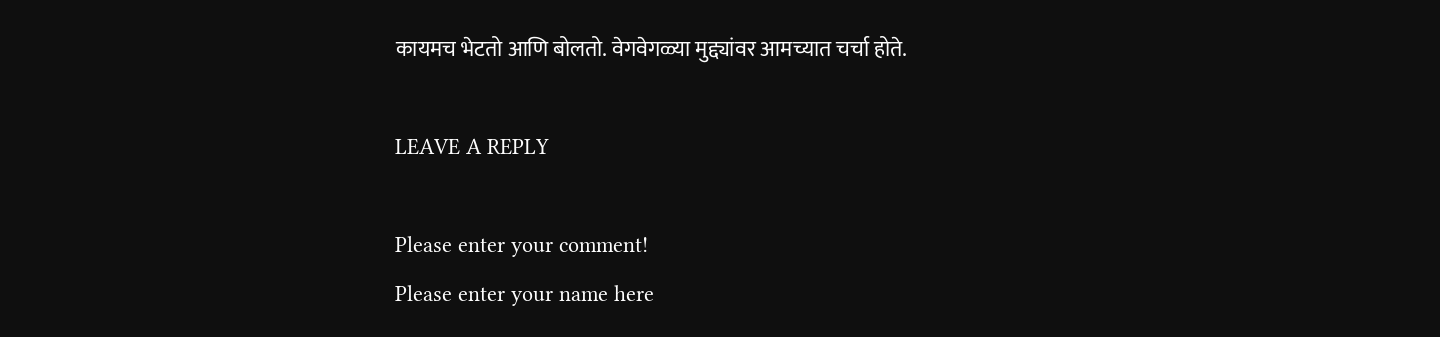कायमच भेटतो आणि बोलतो. वेगवेगळ्या मुद्द्यांवर आमच्यात चर्चा होते.

LEAVE A REPLY

Please enter your comment!
Please enter your name here